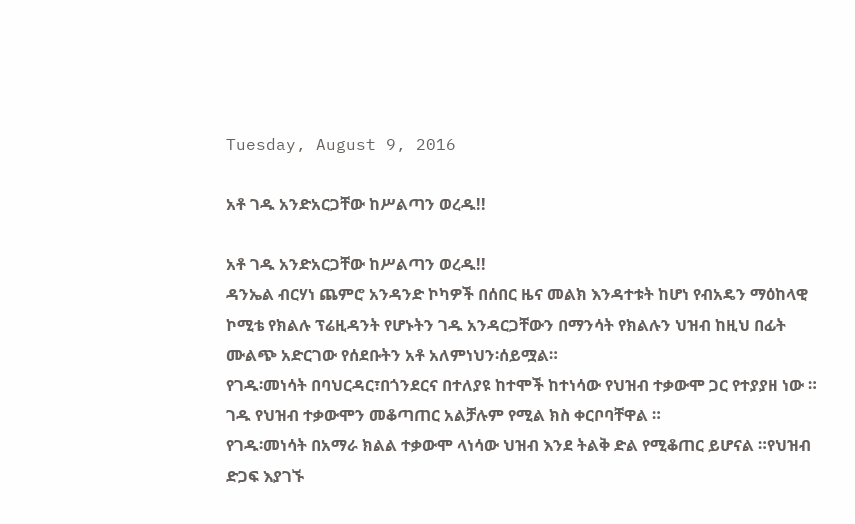Tuesday, August 9, 2016

አቶ ገዱ አንድአርጋቸው ከሥልጣን ወረዱ!!

አቶ ገዱ አንድአርጋቸው ከሥልጣን ወረዱ!!
ዳንኤል ብርሃነ ጨምሮ አንዳንድ ኮካዎች በሰበር ዜና መልክ እንዳተቱት ከሆነ የብአዴን ማዕከላዊ ኮሚቴ የክልሉ ፕሬዚዳንት የሆኑትን ገዱ አንዳርጋቸውን በማንሳት የክልሉን ህዝብ ከዚህ በፊት ሙልጭ አድርገው የሰደቡትን አቶ አለምነህን፡ሰይሟል።
የገዱ፡መነሳት በባህርዳር፣በጎንደርና በተለያዩ ከተሞች ከተነሳው የህዝብ ተቃውሞ ጋር የተያያዘ ነው ።
ገዱ የህዝብ ተቃውሞን መቆጣጠር አልቻሉም የሚል ክስ ቀርቦባቸዋል ።
የገዱ፡መነሳት በአማራ ክልል ተቃውሞ ላነሳው ህዝብ እንደ ትልቅ ድል የሚቆጠር ይሆናል ።የህዝብ ድጋፍ እያገኙ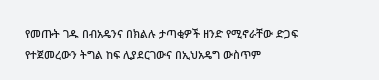የመጡት ገዱ በብአዴንና በክልሉ ታጣቂዎች ዘንድ የሚኖራቸው ድጋፍ የተጀመረውን ትግል ከፍ ሊያደርገውና በኢህአዴግ ውስጥም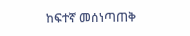ከፍተኛ መሰነጣጠቅ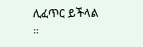ሊፈጥር ይችላል ።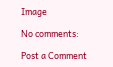Image

No comments:

Post a Comment